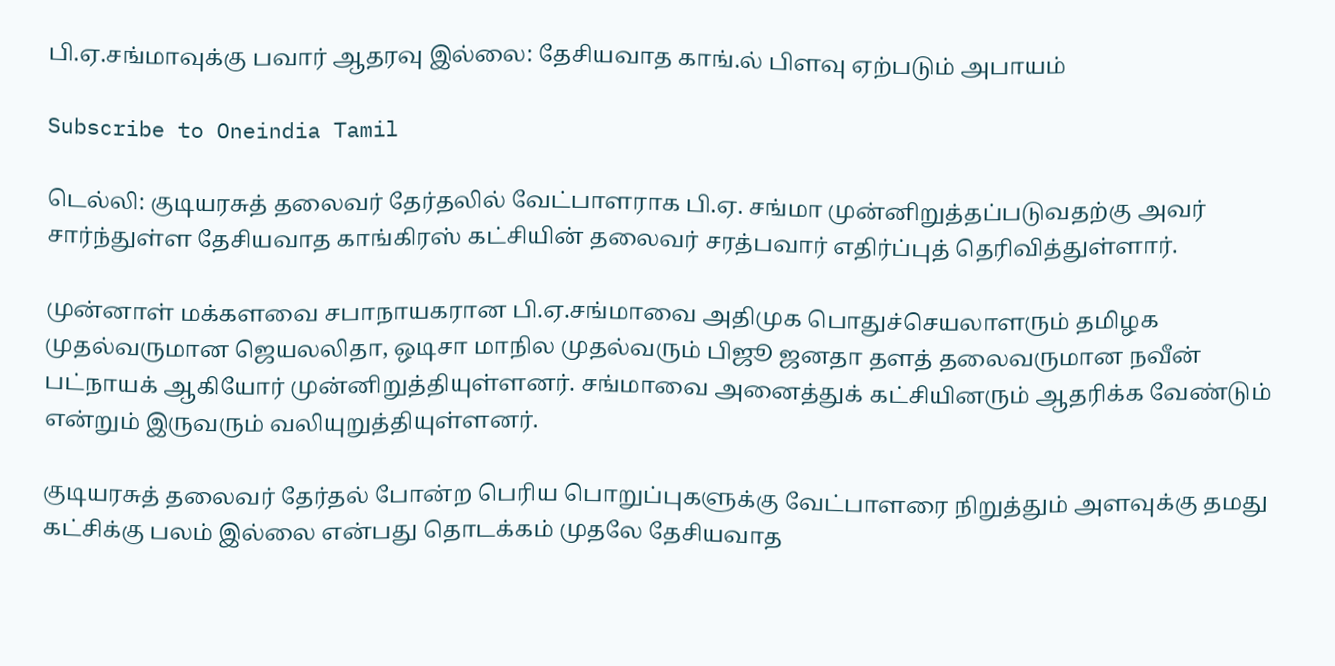பி.ஏ.சங்மாவுக்கு பவார் ஆதரவு இல்லை: தேசியவாத காங்.ல் பிளவு ஏற்படும் அபாயம்

Subscribe to Oneindia Tamil

டெல்லி: குடியரசுத் தலைவர் தேர்தலில் வேட்பாளராக பி.ஏ. சங்மா முன்னிறுத்தப்படுவதற்கு அவர் சார்ந்துள்ள தேசியவாத காங்கிரஸ் கட்சியின் தலைவர் சரத்பவார் எதிர்ப்புத் தெரிவித்துள்ளார்.

முன்னாள் மக்களவை சபாநாயகரான பி.ஏ.சங்மாவை அதிமுக பொதுச்செயலாளரும் தமிழக முதல்வருமான ஜெயலலிதா, ஒடிசா மாநில முதல்வரும் பிஜூ ஜனதா தளத் தலைவருமான நவீன் பட்நாயக் ஆகியோர் முன்னிறுத்தியுள்ளனர். சங்மாவை அனைத்துக் கட்சியினரும் ஆதரிக்க வேண்டும் என்றும் இருவரும் வலியுறுத்தியுள்ளனர்.

குடியரசுத் தலைவர் தேர்தல் போன்ற பெரிய பொறுப்புகளுக்கு வேட்பாளரை நிறுத்தும் அளவுக்கு தமது கட்சிக்கு பலம் இல்லை என்பது தொடக்கம் முதலே தேசியவாத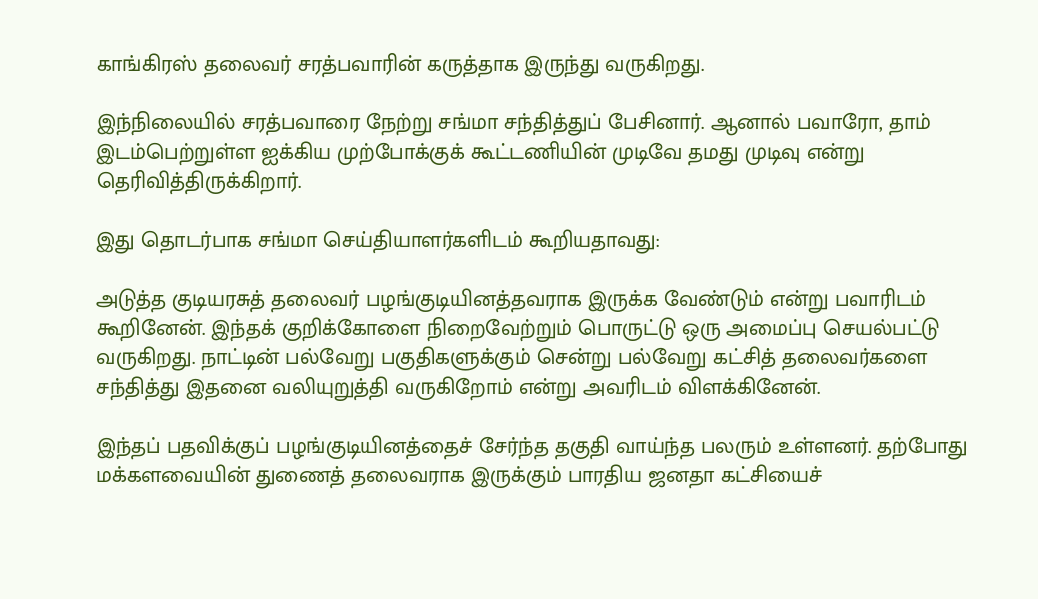காங்கிரஸ் தலைவர் சரத்பவாரின் கருத்தாக இருந்து வருகிறது.

இந்நிலையில் சரத்பவாரை நேற்று சங்மா சந்தித்துப் பேசினார். ஆனால் பவாரோ, தாம் இடம்பெற்றுள்ள ஐக்கிய முற்போக்குக் கூட்டணியின் முடிவே தமது முடிவு என்று தெரிவித்திருக்கிறார்.

இது தொடர்பாக சங்மா செய்தியாளர்களிடம் கூறியதாவது:

அடுத்த குடியரசுத் தலைவர் பழங்குடியினத்தவராக இருக்க வேண்டும் என்று பவாரிடம் கூறினேன். இந்தக் குறிக்கோளை நிறைவேற்றும் பொருட்டு ஒரு அமைப்பு செயல்பட்டு வருகிறது. நாட்டின் பல்வேறு பகுதிகளுக்கும் சென்று பல்வேறு கட்சித் தலைவர்களை சந்தித்து இதனை வலியுறுத்தி வருகிறோம் என்று அவரிடம் விளக்கினேன்.

இந்தப் பதவிக்குப் பழங்குடியினத்தைச் சேர்ந்த தகுதி வாய்ந்த பலரும் உள்ளனர். தற்போது மக்களவையின் துணைத் தலைவராக இருக்கும் பாரதிய ஜனதா கட்சியைச்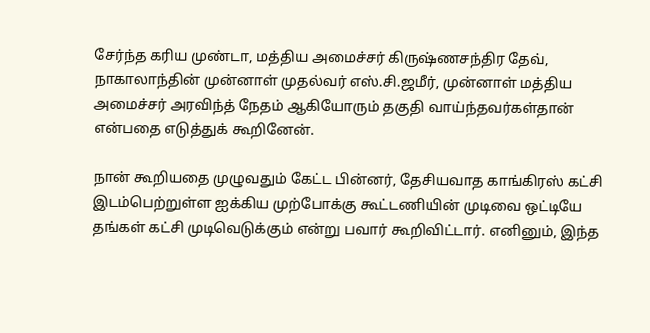சேர்ந்த கரிய முண்டா, மத்திய அமைச்சர் கிருஷ்ணசந்திர தேவ், நாகாலாந்தின் முன்னாள் முதல்வர் எஸ்.சி.ஜமீர், முன்னாள் மத்திய அமைச்சர் அரவிந்த் நேதம் ஆகியோரும் தகுதி வாய்ந்தவர்கள்தான் என்பதை எடுத்துக் கூறினேன்.

நான் கூறியதை முழுவதும் கேட்ட பின்னர், தேசியவாத காங்கிரஸ் கட்சி இடம்பெற்றுள்ள ஐக்கிய முற்போக்கு கூட்டணியின் முடிவை ஒட்டியே தங்கள் கட்சி முடிவெடுக்கும் என்று பவார் கூறிவிட்டார். எனினும், இந்த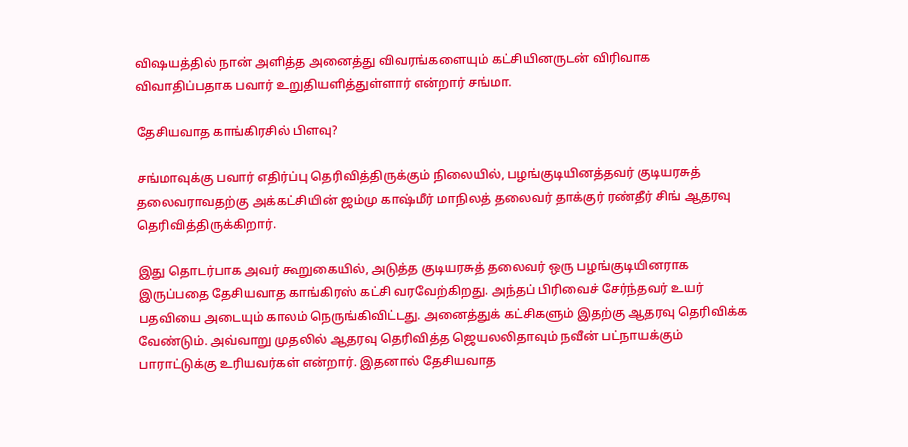விஷயத்தில் நான் அளித்த அனைத்து விவரங்களையும் கட்சியினருடன் விரிவாக விவாதிப்பதாக பவார் உறுதியளித்துள்ளார் என்றார் சங்மா.

தேசியவாத காங்கிரசில் பிளவு?

சங்மாவுக்கு பவார் எதிர்ப்பு தெரிவித்திருக்கும் நிலையில், பழங்குடியினத்தவர் குடியரசுத் தலைவராவதற்கு அக்கட்சியின் ஜம்மு காஷ்மீர் மாநிலத் தலைவர் தாக்குர் ரண்தீர் சிங் ஆதரவு தெரிவித்திருக்கிறார்.

இது தொடர்பாக அவர் கூறுகையில், அடுத்த குடியரசுத் தலைவர் ஒரு பழங்குடியினராக இருப்பதை தேசியவாத காங்கிரஸ் கட்சி வரவேற்கிறது. அந்தப் பிரிவைச் சேர்ந்தவர் உயர் பதவியை அடையும் காலம் நெருங்கிவிட்டது. அனைத்துக் கட்சிகளும் இதற்கு ஆதரவு தெரிவிக்க வேண்டும். அவ்வாறு முதலில் ஆதரவு தெரிவித்த ஜெயலலிதாவும் நவீன் பட்நாயக்கும் பாராட்டுக்கு உரியவர்கள் என்றார். இதனால் தேசியவாத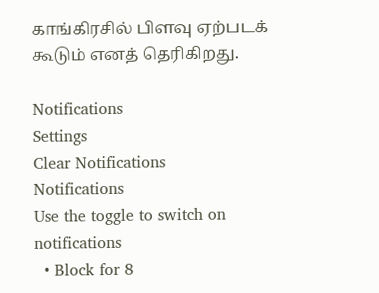காங்கிரசில் பிளவு ஏற்படக் கூடும் எனத் தெரிகிறது.

Notifications
Settings
Clear Notifications
Notifications
Use the toggle to switch on notifications
  • Block for 8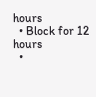hours
  • Block for 12 hours
  •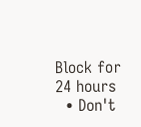Block for 24 hours
  • Don't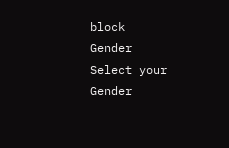block
Gender
Select your Gender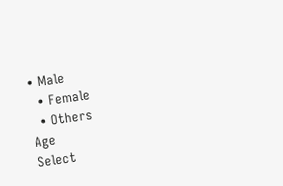• Male
  • Female
  • Others
Age
Select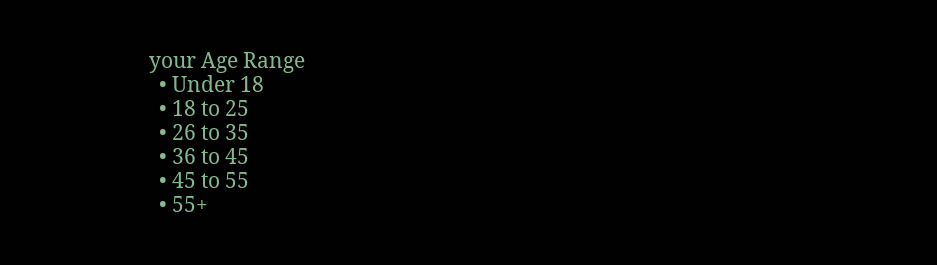your Age Range
  • Under 18
  • 18 to 25
  • 26 to 35
  • 36 to 45
  • 45 to 55
  • 55+